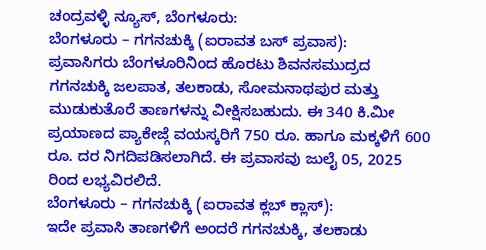ಚಂದ್ರವಳ್ಳಿ ನ್ಯೂಸ್, ಬೆಂಗಳೂರು:
ಬೆಂಗಳೂರು – ಗಗನಚುಕ್ಕಿ (ಐರಾವತ ಬಸ್ ಪ್ರವಾಸ):
ಪ್ರವಾಸಿಗರು ಬೆಂಗಳೂರಿನಿಂದ ಹೊರಟು ಶಿವನಸಮುದ್ರದ ಗಗನಚುಕ್ಕಿ ಜಲಪಾತ, ತಲಕಾಡು, ಸೋಮನಾಥಪುರ ಮತ್ತು ಮುಡುಕುತೊರೆ ತಾಣಗಳನ್ನು ವೀಕ್ಷಿಸಬಹುದು. ಈ 340 ಕಿ.ಮೀ ಪ್ರಯಾಣದ ಪ್ಯಾಕೇಜ್ಗೆ ವಯಸ್ಕರಿಗೆ 750 ರೂ. ಹಾಗೂ ಮಕ್ಕಳಿಗೆ 600 ರೂ. ದರ ನಿಗದಿಪಡಿಸಲಾಗಿದೆ. ಈ ಪ್ರವಾಸವು ಜುಲೈ 05, 2025 ರಿಂದ ಲಭ್ಯವಿರಲಿದೆ.
ಬೆಂಗಳೂರು – ಗಗನಚುಕ್ಕಿ (ಐರಾವತ ಕ್ಲಬ್ ಕ್ಲಾಸ್):
ಇದೇ ಪ್ರವಾಸಿ ತಾಣಗಳಿಗೆ ಅಂದರೆ ಗಗನಚುಕ್ಕಿ, ತಲಕಾಡು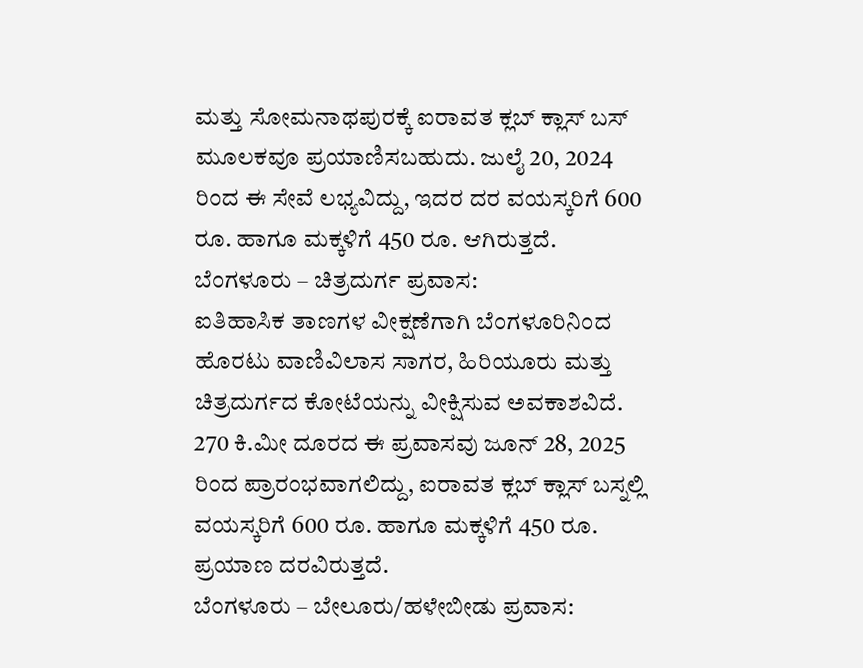ಮತ್ತು ಸೋಮನಾಥಪುರಕ್ಕೆ ಐರಾವತ ಕ್ಲಬ್ ಕ್ಲಾಸ್ ಬಸ್ ಮೂಲಕವೂ ಪ್ರಯಾಣಿಸಬಹುದು. ಜುಲೈ 20, 2024 ರಿಂದ ಈ ಸೇವೆ ಲಭ್ಯವಿದ್ದು, ಇದರ ದರ ವಯಸ್ಕರಿಗೆ 600 ರೂ. ಹಾಗೂ ಮಕ್ಕಳಿಗೆ 450 ರೂ. ಆಗಿರುತ್ತದೆ.
ಬೆಂಗಳೂರು – ಚಿತ್ರದುರ್ಗ ಪ್ರವಾಸ:
ಐತಿಹಾಸಿಕ ತಾಣಗಳ ವೀಕ್ಷಣೆಗಾಗಿ ಬೆಂಗಳೂರಿನಿಂದ ಹೊರಟು ವಾಣಿವಿಲಾಸ ಸಾಗರ, ಹಿರಿಯೂರು ಮತ್ತು ಚಿತ್ರದುರ್ಗದ ಕೋಟೆಯನ್ನು ವೀಕ್ಷಿಸುವ ಅವಕಾಶವಿದೆ. 270 ಕಿ.ಮೀ ದೂರದ ಈ ಪ್ರವಾಸವು ಜೂನ್ 28, 2025 ರಿಂದ ಪ್ರಾರಂಭವಾಗಲಿದ್ದು, ಐರಾವತ ಕ್ಲಬ್ ಕ್ಲಾಸ್ ಬಸ್ನಲ್ಲಿ ವಯಸ್ಕರಿಗೆ 600 ರೂ. ಹಾಗೂ ಮಕ್ಕಳಿಗೆ 450 ರೂ. ಪ್ರಯಾಣ ದರವಿರುತ್ತದೆ.
ಬೆಂಗಳೂರು – ಬೇಲೂರು/ಹಳೇಬೀಡು ಪ್ರವಾಸ: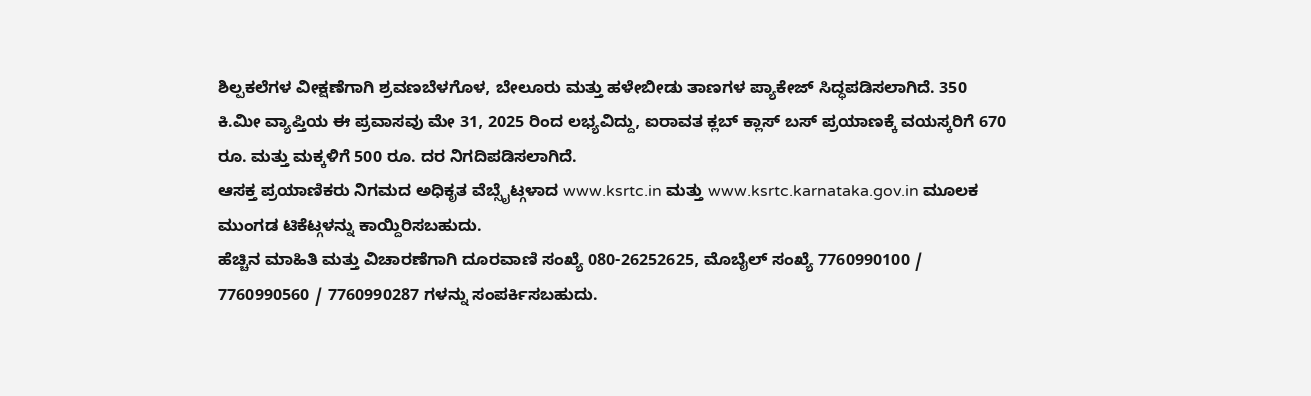ಶಿಲ್ಪಕಲೆಗಳ ವೀಕ್ಷಣೆಗಾಗಿ ಶ್ರವಣಬೆಳಗೊಳ, ಬೇಲೂರು ಮತ್ತು ಹಳೇಬೀಡು ತಾಣಗಳ ಪ್ಯಾಕೇಜ್ ಸಿದ್ಧಪಡಿಸಲಾಗಿದೆ. 350 ಕಿ.ಮೀ ವ್ಯಾಪ್ತಿಯ ಈ ಪ್ರವಾಸವು ಮೇ 31, 2025 ರಿಂದ ಲಭ್ಯವಿದ್ದು, ಐರಾವತ ಕ್ಲಬ್ ಕ್ಲಾಸ್ ಬಸ್ ಪ್ರಯಾಣಕ್ಕೆ ವಯಸ್ಕರಿಗೆ 670 ರೂ. ಮತ್ತು ಮಕ್ಕಳಿಗೆ 500 ರೂ. ದರ ನಿಗದಿಪಡಿಸಲಾಗಿದೆ.
ಆಸಕ್ತ ಪ್ರಯಾಣಿಕರು ನಿಗಮದ ಅಧಿಕೃತ ವೆಬ್ಸೈಟ್ಗಳಾದ www.ksrtc.in ಮತ್ತು www.ksrtc.karnataka.gov.in ಮೂಲಕ ಮುಂಗಡ ಟಿಕೆಟ್ಗಳನ್ನು ಕಾಯ್ದಿರಿಸಬಹುದು.
ಹೆಚ್ಚಿನ ಮಾಹಿತಿ ಮತ್ತು ವಿಚಾರಣೆಗಾಗಿ ದೂರವಾಣಿ ಸಂಖ್ಯೆ 080-26252625, ಮೊಬೈಲ್ ಸಂಖ್ಯೆ 7760990100 / 7760990560 / 7760990287 ಗಳನ್ನು ಸಂಪರ್ಕಿಸಬಹುದು.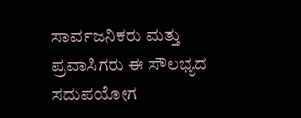ಸಾರ್ವಜನಿಕರು ಮತ್ತು ಪ್ರವಾಸಿಗರು ಈ ಸೌಲಭ್ಯದ ಸದುಪಯೋಗ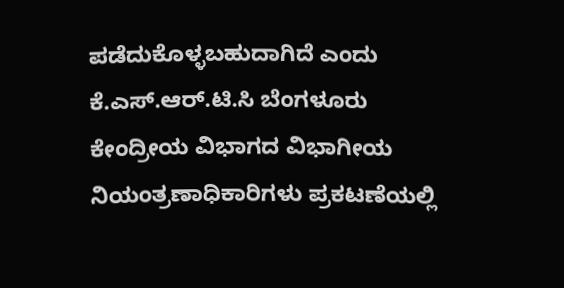ಪಡೆದುಕೊಳ್ಳಬಹುದಾಗಿದೆ ಎಂದು ಕೆ.ಎಸ್.ಆರ್.ಟಿ.ಸಿ ಬೆಂಗಳೂರು ಕೇಂದ್ರೀಯ ವಿಭಾಗದ ವಿಭಾಗೀಯ ನಿಯಂತ್ರಣಾಧಿಕಾರಿಗಳು ಪ್ರಕಟಣೆಯಲ್ಲಿ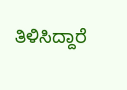ತಿಳಿಸಿದ್ದಾರೆ